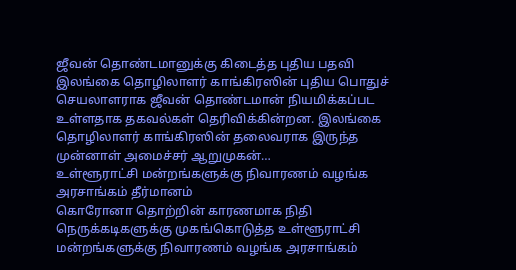ஜீவன் தொண்டமானுக்கு கிடைத்த புதிய பதவி
இலங்கை தொழிலாளர் காங்கிரஸின் புதிய பொதுச் செயலாளராக ஜீவன் தொண்டமான் நியமிக்கப்பட உள்ளதாக தகவல்கள் தெரிவிக்கின்றன. இலங்கை தொழிலாளர் காங்கிரஸின் தலைவராக இருந்த முன்னாள் அமைச்சர் ஆறுமுகன்…
உள்ளூராட்சி மன்றங்களுக்கு நிவாரணம் வழங்க அரசாங்கம் தீர்மானம்
கொரோனா தொற்றின் காரணமாக நிதி நெருக்கடிகளுக்கு முகங்கொடுத்த உள்ளூராட்சி மன்றங்களுக்கு நிவாரணம் வழங்க அரசாங்கம்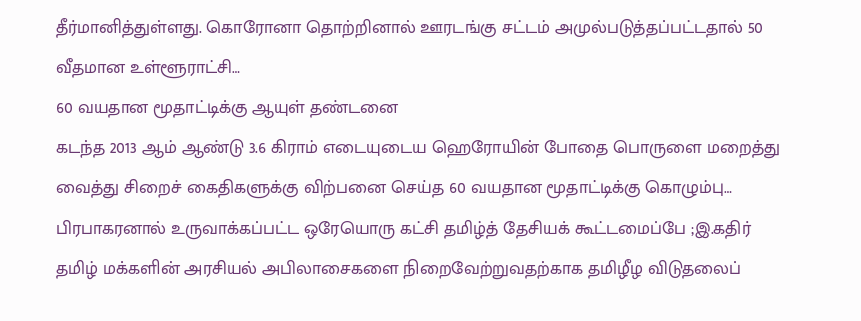தீர்மானித்துள்ளது. கொரோனா தொற்றினால் ஊரடங்கு சட்டம் அமுல்படுத்தப்பட்டதால் 50 வீதமான உள்ளூராட்சி…
60 வயதான மூதாட்டிக்கு ஆயுள் தண்டனை
கடந்த 2013 ஆம் ஆண்டு 3.6 கிராம் எடையுடைய ஹெரோயின் போதை பொருளை மறைத்து வைத்து சிறைச் கைதிகளுக்கு விற்பனை செய்த 60 வயதான மூதாட்டிக்கு கொழும்பு…
பிரபாகரனால் உருவாக்கப்பட்ட ஒரேயொரு கட்சி தமிழ்த் தேசியக் கூட்டமைப்பே ;இ.கதிர்
தமிழ் மக்களின் அரசியல் அபிலாசைகளை நிறைவேற்றுவதற்காக தமிழீழ விடுதலைப்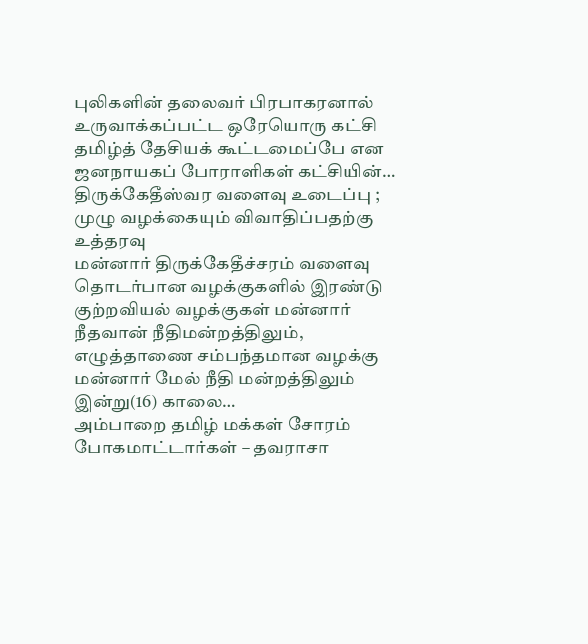புலிகளின் தலைவர் பிரபாகரனால் உருவாக்கப்பட்ட ஒரேயொரு கட்சி தமிழ்த் தேசியக் கூட்டமைப்பே என ஜனநாயகப் போராளிகள் கட்சியின்…
திருக்கேதீஸ்வர வளைவு உடைப்பு ; முழு வழக்கையும் விவாதிப்பதற்கு உத்தரவு
மன்னார் திருக்கேதீச்சரம் வளைவு தொடர்பான வழக்குகளில் இரண்டு குற்றவியல் வழக்குகள் மன்னார் நீதவான் நீதிமன்றத்திலும், எழுத்தாணை சம்பந்தமான வழக்கு மன்னார் மேல் நீதி மன்றத்திலும் இன்று(16) காலை…
அம்பாறை தமிழ் மக்கள் சோரம் போகமாட்டார்கள் – தவராசா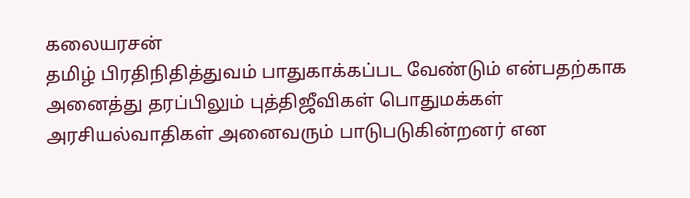கலையரசன்
தமிழ் பிரதிநிதித்துவம் பாதுகாக்கப்பட வேண்டும் என்பதற்காக அனைத்து தரப்பிலும் புத்திஜீவிகள் பொதுமக்கள் அரசியல்வாதிகள் அனைவரும் பாடுபடுகின்றனர் என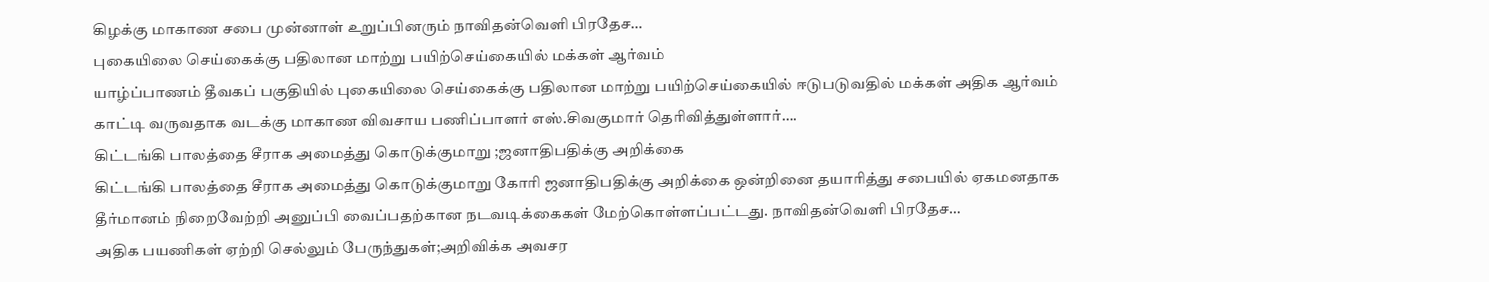கிழக்கு மாகாண சபை முன்னாள் உறுப்பினரும் நாவிதன்வெளி பிரதேச…
புகையிலை செய்கைக்கு பதிலான மாற்று பயிற்செய்கையில் மக்கள் ஆர்வம்
யாழ்ப்பாணம் தீவகப் பகுதியில் புகையிலை செய்கைக்கு பதிலான மாற்று பயிற்செய்கையில் ஈடுபடுவதில் மக்கள் அதிக ஆர்வம் காட்டி வருவதாக வடக்கு மாகாண விவசாய பணிப்பாளர் எஸ்.சிவகுமார் தெரிவித்துள்ளார்….
கிட்டங்கி பாலத்தை சீராக அமைத்து கொடுக்குமாறு ;ஜனாதிபதிக்கு அறிக்கை
கிட்டங்கி பாலத்தை சீராக அமைத்து கொடுக்குமாறு கோரி ஜனாதிபதிக்கு அறிக்கை ஒன்றினை தயாரித்து சபையில் ஏகமனதாக தீர்மானம் நிறைவேற்றி அனுப்பி வைப்பதற்கான நடவடிக்கைகள் மேற்கொள்ளப்பட்டது. நாவிதன்வெளி பிரதேச…
அதிக பயணிகள் ஏற்றி செல்லும் பேருந்துகள்;அறிவிக்க அவசர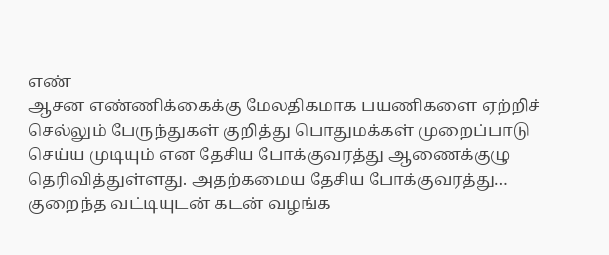எண்
ஆசன எண்ணிக்கைக்கு மேலதிகமாக பயணிகளை ஏற்றிச் செல்லும் பேருந்துகள் குறித்து பொதுமக்கள் முறைப்பாடு செய்ய முடியும் என தேசிய போக்குவரத்து ஆணைக்குழு தெரிவித்துள்ளது. அதற்கமைய தேசிய போக்குவரத்து…
குறைந்த வட்டியுடன் கடன் வழங்க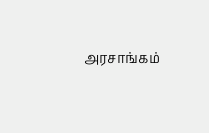அரசாங்கம்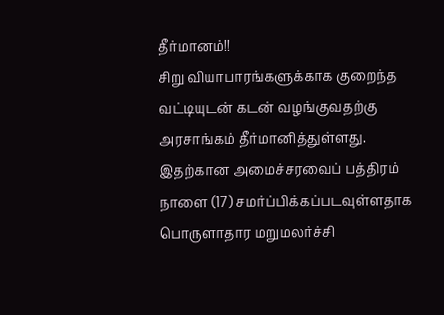தீர்மானம்!!
சிறு வியாபாரங்களுக்காக குறைந்த வட்டியுடன் கடன் வழங்குவதற்கு அரசாங்கம் தீர்மானித்துள்ளது. இதற்கான அமைச்சரவைப் பத்திரம் நாளை (17) சமர்ப்பிக்கப்படவுள்ளதாக பொருளாதார மறுமலர்ச்சி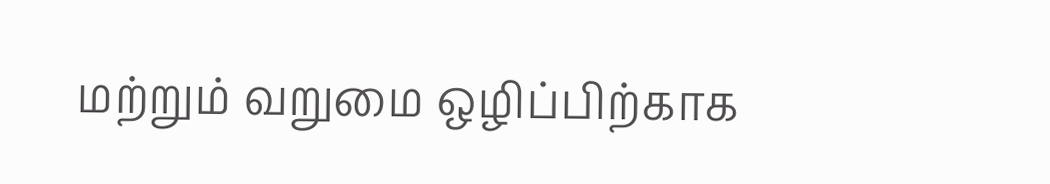மற்றும் வறுமை ஒழிப்பிற்காக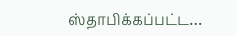ஸ்தாபிக்கப்பட்ட…